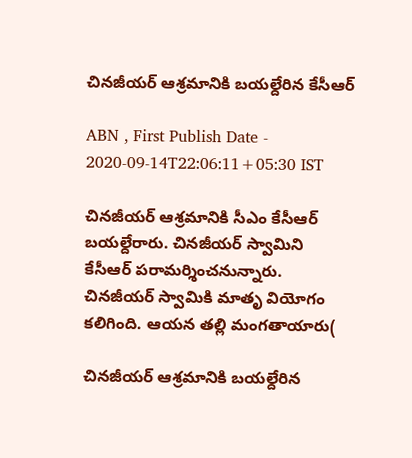చినజీయర్‌ ఆశ్రమానికి బయల్దేరిన కేసీఆర్‌

ABN , First Publish Date - 2020-09-14T22:06:11+05:30 IST

చినజీయర్‌ ఆశ్రమానికి సీఎం కేసీఆర్‌ బయల్దేరారు. చినజీయర్‌ స్వామిని కేసీఆర్‌ పరామర్శించనున్నారు. చినజీయర్‌ స్వామికి మాతృ వియోగం కలిగింది. ఆయన తల్లి మంగతాయారు(

చినజీయర్‌ ఆశ్రమానికి బయల్దేరిన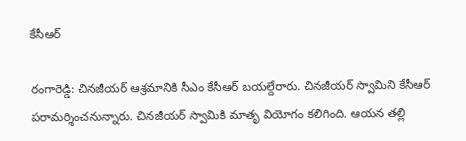కేసీఆర్‌

రంగారెడ్డి: చినజీయర్‌ ఆశ్రమానికి సీఎం కేసీఆర్‌ బయల్దేరారు. చినజీయర్‌ స్వామిని కేసీఆర్‌ పరామర్శించనున్నారు. చినజీయర్‌ స్వామికి మాతృ వియోగం కలిగింది. ఆయన తల్లి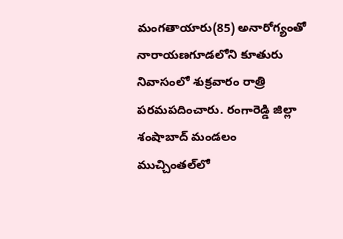మంగతాయారు(85) అనారోగ్యంతో నారాయణగూడలోని కూతురు నివాసంలో శుక్రవారం రాత్రి పరమపదించారు. రంగారెడ్డి జిల్లా శంషాబాద్‌ మండలం ముచ్చింతల్‌లో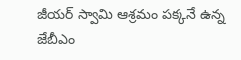జీయర్‌ స్వామి ఆశ్రమం పక్కనే ఉన్న జేబీఎం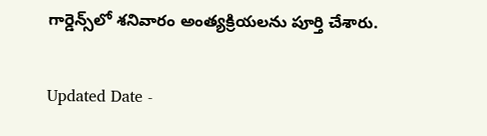గార్డెన్స్‌లో శనివారం అంత్యక్రియలను పూర్తి చేశారు.

Updated Date -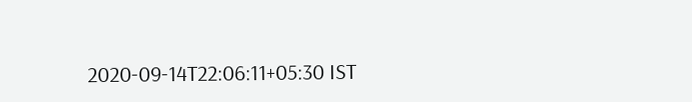2020-09-14T22:06:11+05:30 IST